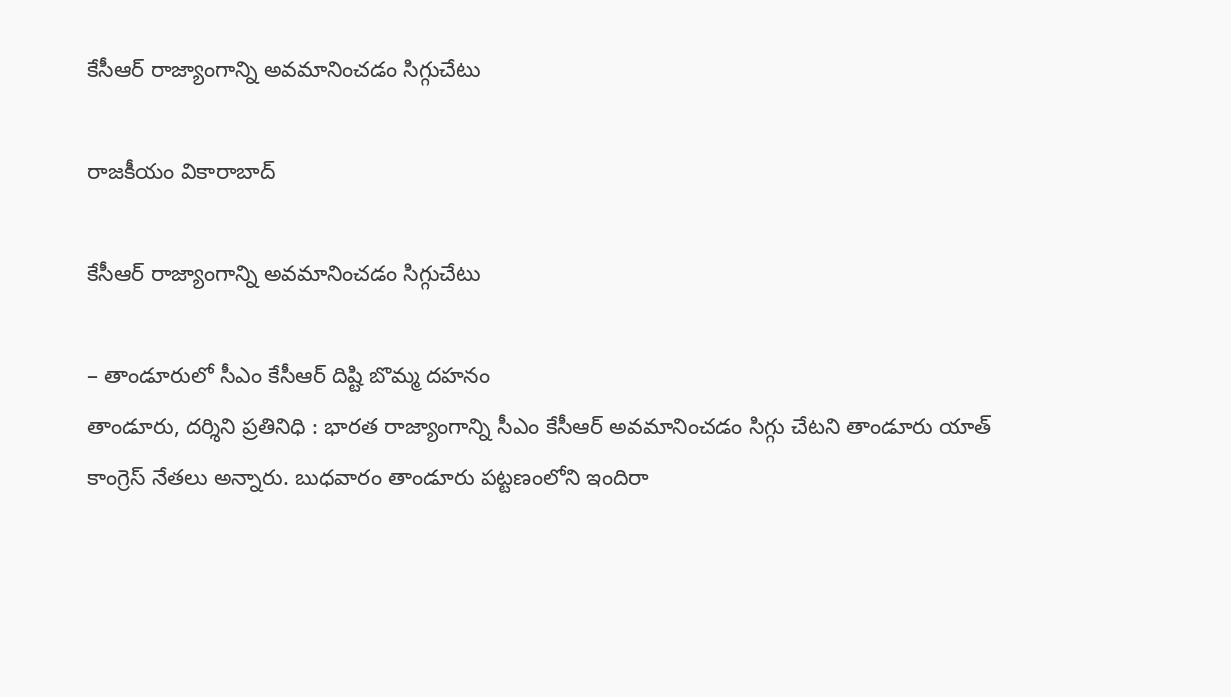కేసీఆర్ రాజ్యాంగాన్ని అవమానించడం సిగ్గుచేటు

రాజకీయం వికారాబాద్

కేసీఆర్ రాజ్యాంగాన్ని అవమానించడం సిగ్గుచేటు

– తాండూరులో సీఎం కేసీఆర్ దిష్టి బొమ్మ దహనం
తాండూరు, దర్శిని ప్రతినిధి : భారత రాజ్యాంగాన్ని సీఎం కేసీఆర్ అవమానించడం సిగ్గు చేటని తాండూరు యాత్ కాంగ్రెస్ నేతలు అన్నారు. బుధవారం తాండూరు పట్టణంలోని ఇందిరా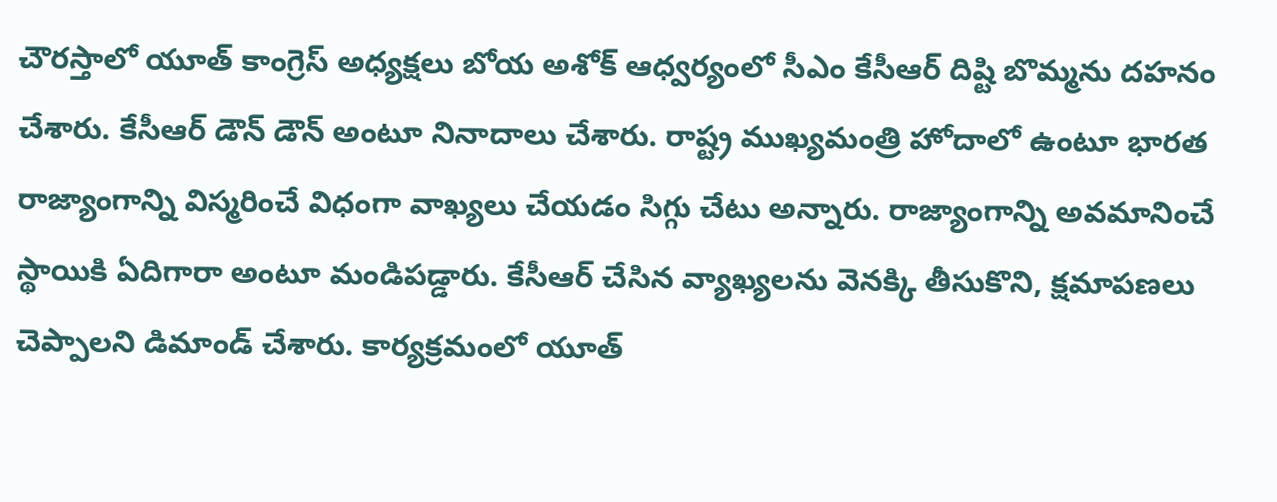చౌరస్తాలో యూత్ కాంగ్రెస్ అధ్యక్షలు బోయ అశోక్ ఆధ్వర్యంలో సీఎం కేసీఆర్ దిష్టి బొమ్మను దహనం చేశారు. కేసీఆర్ డౌన్ డౌన్ అంటూ నినాదాలు చేశారు. రాష్ట్ర ముఖ్యమంత్రి హోదాలో ఉంటూ భారత రాజ్యాంగాన్ని విస్మరించే విధంగా వాఖ్యలు చేయడం సిగ్గు చేటు అన్నారు. రాజ్యాంగాన్ని అవమానించే స్థాయికి ఏదిగారా అంటూ మండిపడ్డారు. కేసీఆర్ చేసిన వ్యాఖ్యలను వెనక్కి తీసుకొని, క్షమాపణలు చెప్పాలని డిమాండ్ చేశారు. కార్యక్రమంలో యూత్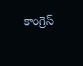కాంగ్రెస్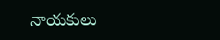నాయకులు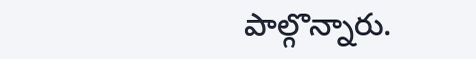పాల్గొన్నారు.